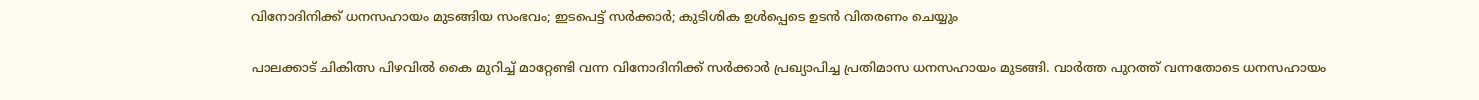വിനോദിനിക്ക് ധനസഹായം മുടങ്ങിയ സംഭവം; ഇടപെട്ട് സര്‍ക്കാര്‍; കുടിശിക ഉള്‍പ്പെടെ ഉടന്‍ വിതരണം ചെയ്യും

പാലക്കാട് ചികിത്സ പിഴവില്‍ കൈ മുറിച്ച് മാറ്റേണ്ടി വന്ന വിനോദിനിക്ക് സര്‍ക്കാര്‍ പ്രഖ്യാപിച്ച പ്രതിമാസ ധനസഹായം മുടങ്ങി. വാര്‍ത്ത പുറത്ത് വന്നതോടെ ധനസഹായം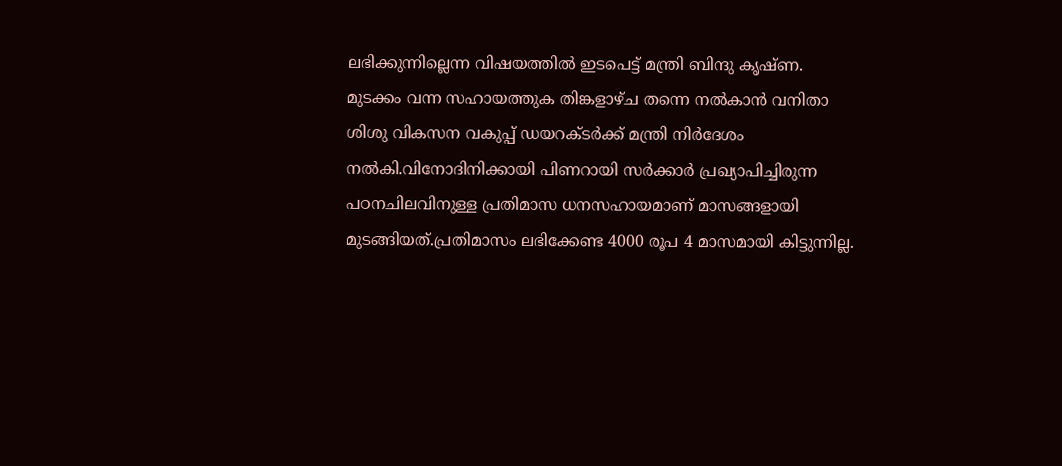ലഭിക്കുന്നില്ലെന്ന വിഷയത്തില്‍ ഇടപെട്ട് മന്ത്രി ബിന്ദു കൃഷ്ണ. മുടക്കം വന്ന സഹായത്തുക തിങ്കളാഴ്ച തന്നെ നല്‍കാന്‍ വനിതാ ശിശു വികസന വകുപ്പ് ഡയറക്ടര്‍ക്ക് മന്ത്രി നിര്‍ദേശം നല്‍കി.വിനോദിനിക്കായി പിണറായി സര്‍ക്കാര്‍ പ്രഖ്യാപിച്ചിരുന്ന പഠനചിലവിനുള്ള പ്രതിമാസ ധനസഹായമാണ് മാസങ്ങളായി മുടങ്ങിയത്.പ്രതിമാസം ലഭിക്കേണ്ട 4000 രൂപ 4 മാസമായി കിട്ടുന്നില്ല.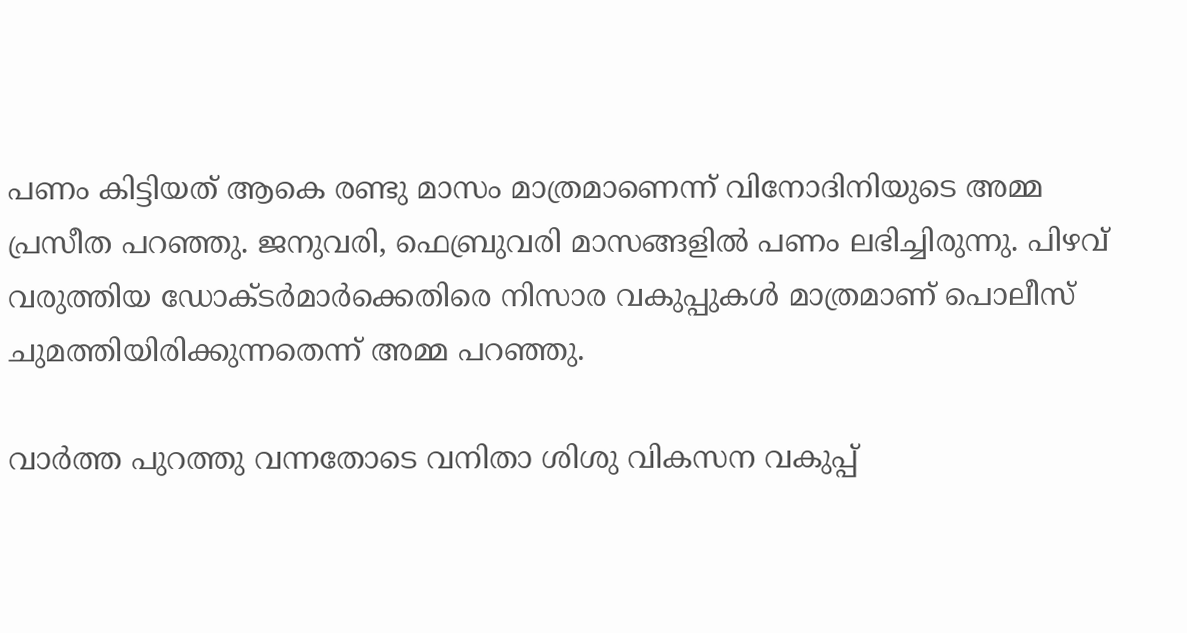പണം കിട്ടിയത് ആകെ രണ്ടു മാസം മാത്രമാണെന്ന് വിനോദിനിയുടെ അമ്മ പ്രസീത പറഞ്ഞു. ജനുവരി, ഫെബ്രുവരി മാസങ്ങളില്‍ പണം ലഭിച്ചിരുന്നു. പിഴവ് വരുത്തിയ ഡോക്ടര്‍മാര്‍ക്കെതിരെ നിസാര വകുപ്പുകള്‍ മാത്രമാണ് പൊലീസ് ചുമത്തിയിരിക്കുന്നതെന്ന് അമ്മ പറഞ്ഞു.

വാര്‍ത്ത പുറത്തു വന്നതോടെ വനിതാ ശിശു വികസന വകുപ്പ്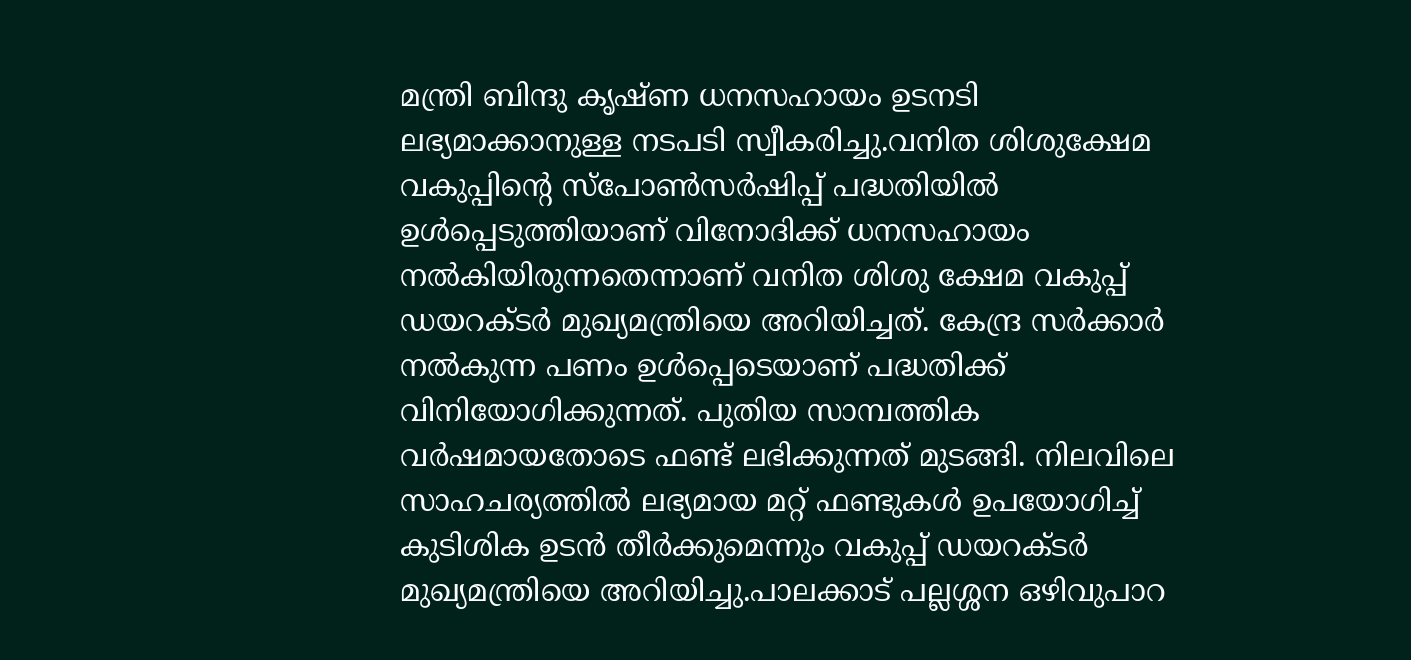മന്ത്രി ബിന്ദു കൃഷ്ണ ധനസഹായം ഉടനടി ലഭ്യമാക്കാനുള്ള നടപടി സ്വീകരിച്ചു.വനിത ശിശുക്ഷേമ വകുപ്പിന്റെ സ്പോണ്‍സര്‍ഷിപ്പ് പദ്ധതിയില്‍ ഉള്‍പ്പെടുത്തിയാണ് വിനോദിക്ക് ധനസഹായം നല്‍കിയിരുന്നതെന്നാണ് വനിത ശിശു ക്ഷേമ വകുപ്പ് ഡയറക്ടര്‍ മുഖ്യമന്ത്രിയെ അറിയിച്ചത്. കേന്ദ്ര സര്‍ക്കാര്‍ നല്‍കുന്ന പണം ഉള്‍പ്പെടെയാണ് പദ്ധതിക്ക് വിനിയോഗിക്കുന്നത്. പുതിയ സാമ്പത്തിക വര്‍ഷമായതോടെ ഫണ്ട് ലഭിക്കുന്നത് മുടങ്ങി. നിലവിലെ സാഹചര്യത്തില്‍ ലഭ്യമായ മറ്റ് ഫണ്ടുകള്‍ ഉപയോഗിച്ച് കുടിശിക ഉടന്‍ തീര്‍ക്കുമെന്നും വകുപ്പ് ഡയറക്ടര്‍ മുഖ്യമന്ത്രിയെ അറിയിച്ചു.പാലക്കാട് പല്ലശ്ശന ഒഴിവുപാറ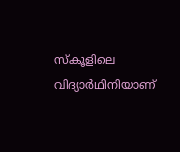സ്‌കൂളിലെ വിദ്യാര്‍ഥിനിയാണ്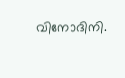വിനോദിനി.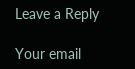Leave a Reply

Your email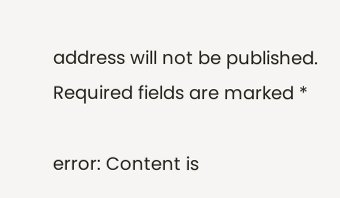address will not be published. Required fields are marked *

error: Content is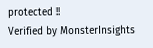protected !!
Verified by MonsterInsights